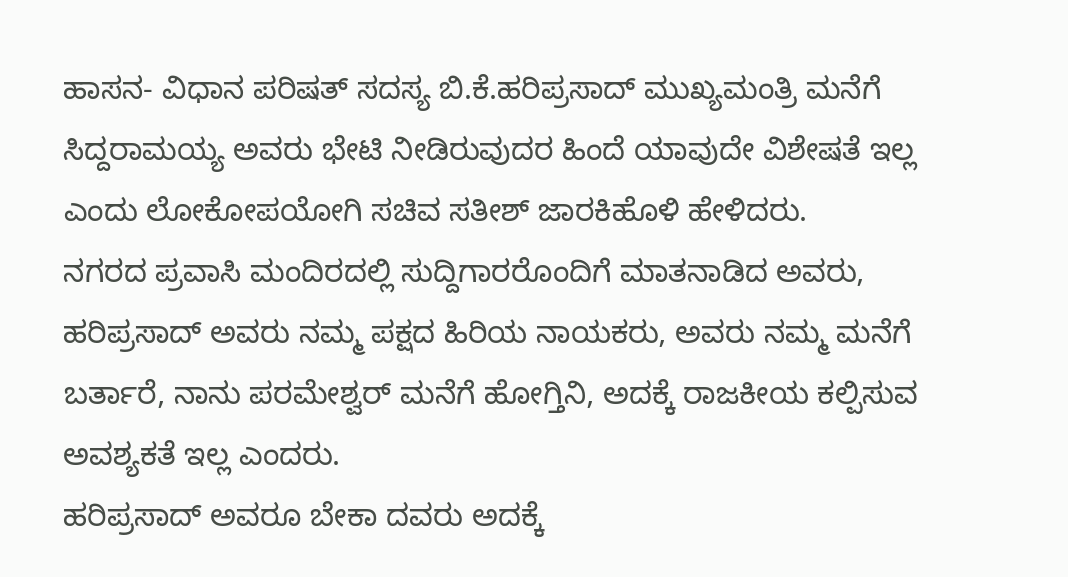ಹಾಸನ- ವಿಧಾನ ಪರಿಷತ್ ಸದಸ್ಯ ಬಿ.ಕೆ.ಹರಿಪ್ರಸಾದ್ ಮುಖ್ಯಮಂತ್ರಿ ಮನೆಗೆ ಸಿದ್ದರಾಮಯ್ಯ ಅವರು ಭೇಟಿ ನೀಡಿರುವುದರ ಹಿಂದೆ ಯಾವುದೇ ವಿಶೇಷತೆ ಇಲ್ಲ ಎಂದು ಲೋಕೋಪಯೋಗಿ ಸಚಿವ ಸತೀಶ್ ಜಾರಕಿಹೊಳಿ ಹೇಳಿದರು.
ನಗರದ ಪ್ರವಾಸಿ ಮಂದಿರದಲ್ಲಿ ಸುದ್ದಿಗಾರರೊಂದಿಗೆ ಮಾತನಾಡಿದ ಅವರು, ಹರಿಪ್ರಸಾದ್ ಅವರು ನಮ್ಮ ಪಕ್ಷದ ಹಿರಿಯ ನಾಯಕರು, ಅವರು ನಮ್ಮ ಮನೆಗೆ ಬರ್ತಾರೆ, ನಾನು ಪರಮೇಶ್ವರ್ ಮನೆಗೆ ಹೋಗ್ತಿನಿ, ಅದಕ್ಕೆ ರಾಜಕೀಯ ಕಲ್ಪಿಸುವ ಅವಶ್ಯಕತೆ ಇಲ್ಲ ಎಂದರು.
ಹರಿಪ್ರಸಾದ್ ಅವರೂ ಬೇಕಾ ದವರು ಅದಕ್ಕೆ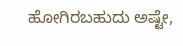ಹೋಗಿರಬಹುದು ಅಷ್ಟೇ,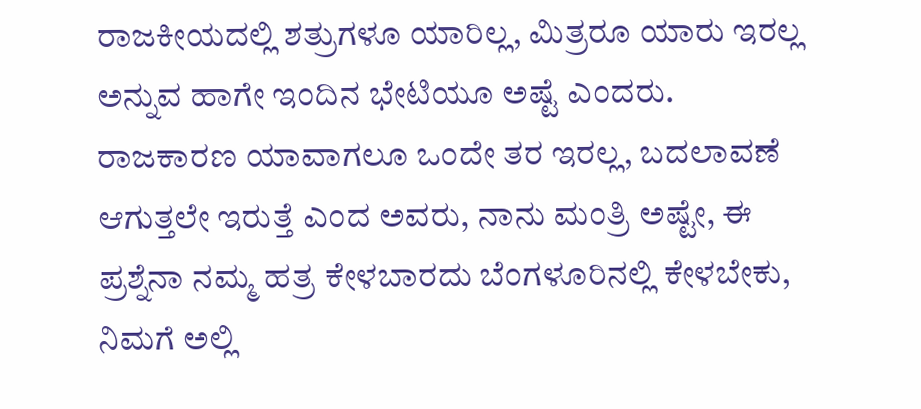ರಾಜಕೀಯದಲ್ಲಿ ಶತ್ರುಗಳೂ ಯಾರಿಲ್ಲ, ಮಿತ್ರರೂ ಯಾರು ಇರಲ್ಲ ಅನ್ನುವ ಹಾಗೇ ಇಂದಿನ ಭೇಟಿಯೂ ಅಷ್ಟೆ ಎಂದರು. ರಾಜಕಾರಣ ಯಾವಾಗಲೂ ಒಂದೇ ತರ ಇರಲ್ಲ, ಬದಲಾವಣೆ ಆಗುತ್ತಲೇ ಇರುತ್ತೆ ಎಂದ ಅವರು, ನಾನು ಮಂತ್ರಿ ಅಷ್ಟೇ, ಈ ಪ್ರಶ್ನೆನಾ ನಮ್ಮ ಹತ್ರ ಕೇಳಬಾರದು ಬೆಂಗಳೂರಿನಲ್ಲಿ ಕೇಳಬೇಕು, ನಿಮಗೆ ಅಲ್ಲಿ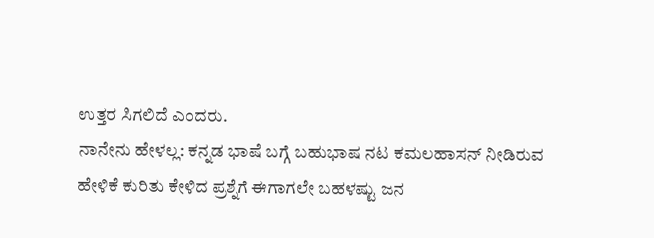ಉತ್ತರ ಸಿಗಲಿದೆ ಎಂದರು.
ನಾನೇನು ಹೇಳಲ್ಲ: ಕನ್ನಡ ಭಾಷೆ ಬಗ್ಗೆ ಬಹುಭಾಷ ನಟ ಕಮಲಹಾಸನ್ ನೀಡಿರುವ ಹೇಳಿಕೆ ಕುರಿತು ಕೇಳಿದ ಪ್ರಶ್ನೆಗೆ ಈಗಾಗಲೇ ಬಹಳಷ್ಟು ಜನ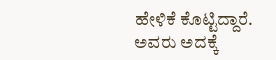ಹೇಳಿಕೆ ಕೊಟ್ಟಿದ್ದಾರೆ. ಅವರು ಅದಕ್ಕೆ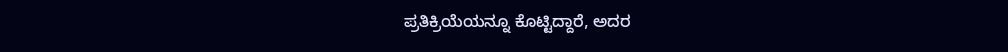ಪ್ರತಿಕ್ರಿಯೆಯನ್ನೂ ಕೊಟ್ಟಿದ್ದಾರೆ, ಅದರ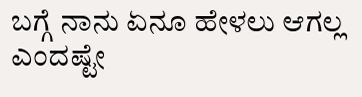ಬಗ್ಗೆ ನಾನು ಏನೂ ಹೇಳಲು ಆಗಲ್ಲ ಎಂದಷ್ಟೇ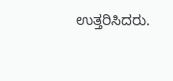ಉತ್ತರಿಸಿದರು.